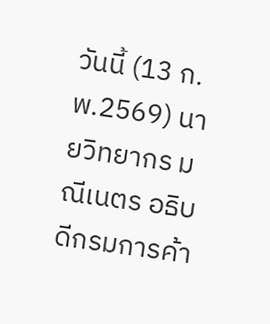วันนี้ (13 ก.พ.2569) นายวิทยากร มณีเนตร อธิบดีกรมการค้า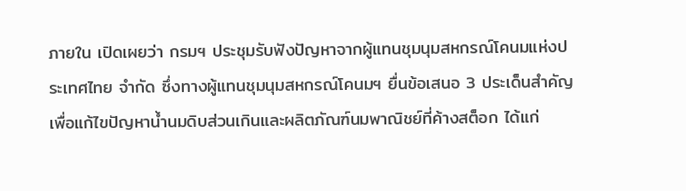ภายใน เปิดเผยว่า กรมฯ ประชุมรับฟังปัญหาจากผู้แทนชุมนุมสหกรณ์โคนมแห่งประเทศไทย จำกัด ซึ่งทางผู้แทนชุมนุมสหกรณ์โคนมฯ ยื่นข้อเสนอ 3 ประเด็นสำคัญ เพื่อแก้ไขปัญหาน้ำนมดิบส่วนเกินและผลิตภัณฑ์นมพาณิชย์ที่ค้างสต็อก ได้แก่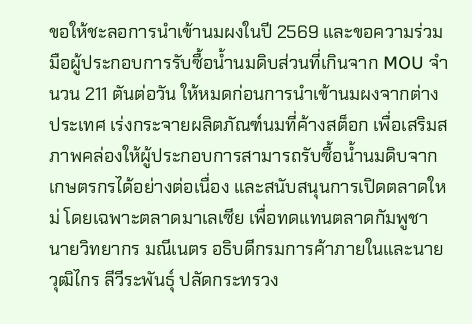ขอให้ชะลอการนำเข้านมผงในปี 2569 และขอความร่วมมือผู้ประกอบการรับซื้อน้ำนมดิบส่วนที่เกินจาก MOU จำนวน 211 ตันต่อวัน ให้หมดก่อนการนำเข้านมผงจากต่างประเทศ เร่งกระจายผลิตภัณฑ์นมที่ค้างสต็อก เพื่อเสริมสภาพคล่องให้ผู้ประกอบการสามารถรับซื้อน้ำนมดิบจากเกษตรกรได้อย่างต่อเนื่อง และสนับสนุนการเปิดตลาดใหม่ โดยเฉพาะตลาดมาเลเซีย เพื่อทดแทนตลาดกัมพูชา
นายวิทยากร มณีเนตร อธิบดีกรมการค้าภายในและนายวุฒิไกร ลีวีระพันธุ์ ปลัดกระทรวง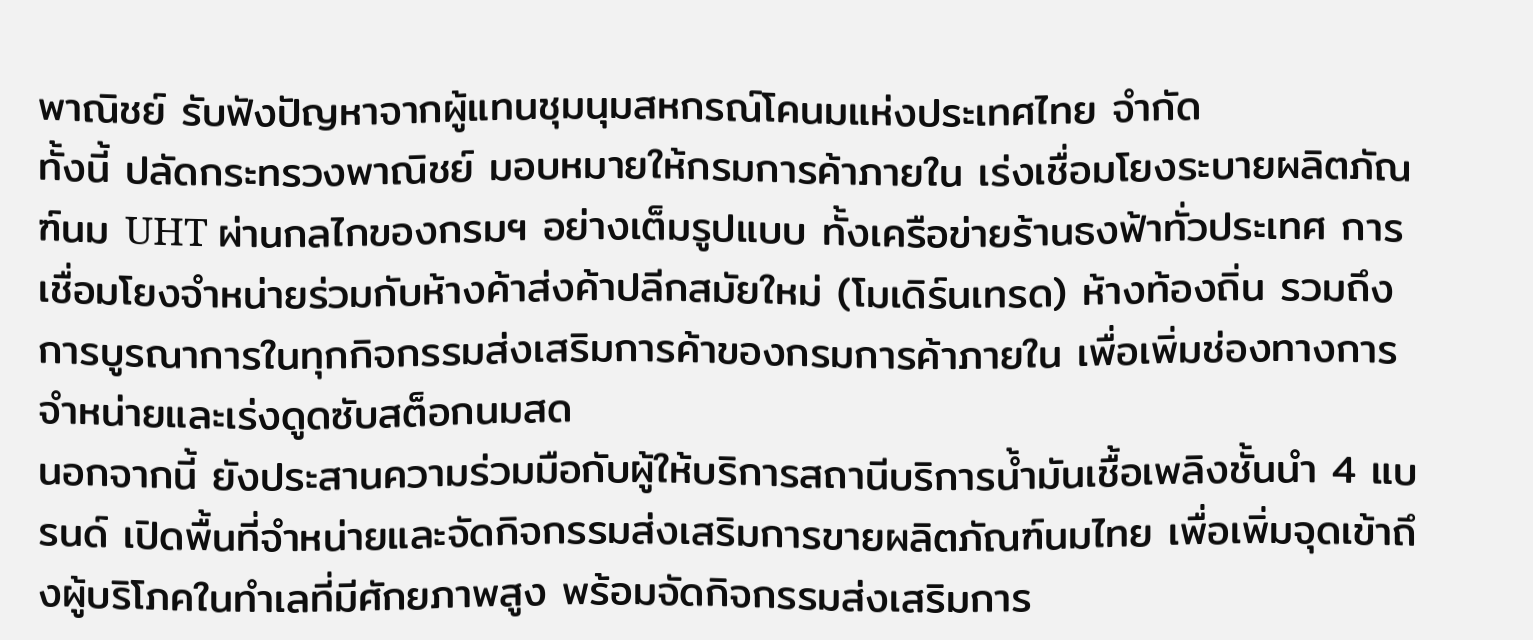พาณิชย์ รับฟังปัญหาจากผู้แทนชุมนุมสหกรณ์โคนมแห่งประเทศไทย จำกัด
ทั้งนี้ ปลัดกระทรวงพาณิชย์ มอบหมายให้กรมการค้าภายใน เร่งเชื่อมโยงระบายผลิตภัณฑ์นม UHT ผ่านกลไกของกรมฯ อย่างเต็มรูปแบบ ทั้งเครือข่ายร้านธงฟ้าทั่วประเทศ การเชื่อมโยงจำหน่ายร่วมกับห้างค้าส่งค้าปลีกสมัยใหม่ (โมเดิร์นเทรด) ห้างท้องถิ่น รวมถึงการบูรณาการในทุกกิจกรรมส่งเสริมการค้าของกรมการค้าภายใน เพื่อเพิ่มช่องทางการจำหน่ายและเร่งดูดซับสต็อกนมสด
นอกจากนี้ ยังประสานความร่วมมือกับผู้ให้บริการสถานีบริการน้ำมันเชื้อเพลิงชั้นนำ 4 แบรนด์ เปิดพื้นที่จำหน่ายและจัดกิจกรรมส่งเสริมการขายผลิตภัณฑ์นมไทย เพื่อเพิ่มจุดเข้าถึงผู้บริโภคในทำเลที่มีศักยภาพสูง พร้อมจัดกิจกรรมส่งเสริมการ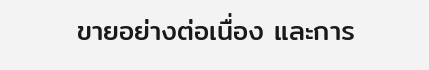ขายอย่างต่อเนื่อง และการ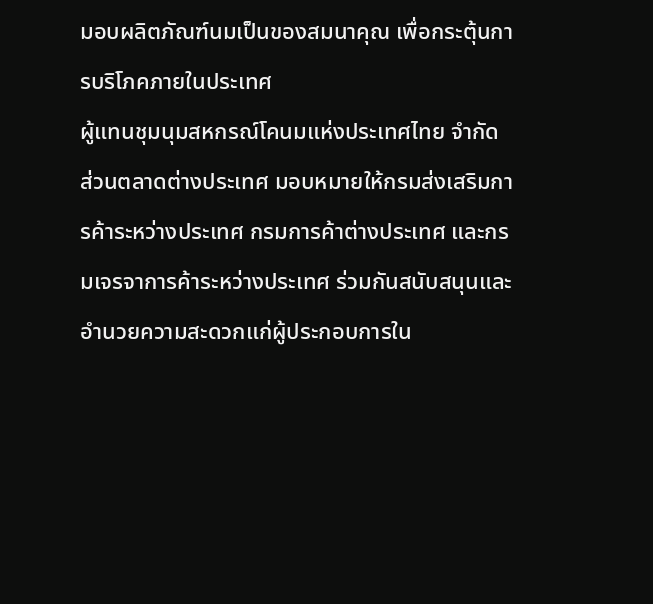มอบผลิตภัณฑ์นมเป็นของสมนาคุณ เพื่อกระตุ้นการบริโภคภายในประเทศ
ผู้แทนชุมนุมสหกรณ์โคนมแห่งประเทศไทย จำกัด
ส่วนตลาดต่างประเทศ มอบหมายให้กรมส่งเสริมการค้าระหว่างประเทศ กรมการค้าต่างประเทศ และกรมเจรจาการค้าระหว่างประเทศ ร่วมกันสนับสนุนและอำนวยความสะดวกแก่ผู้ประกอบการใน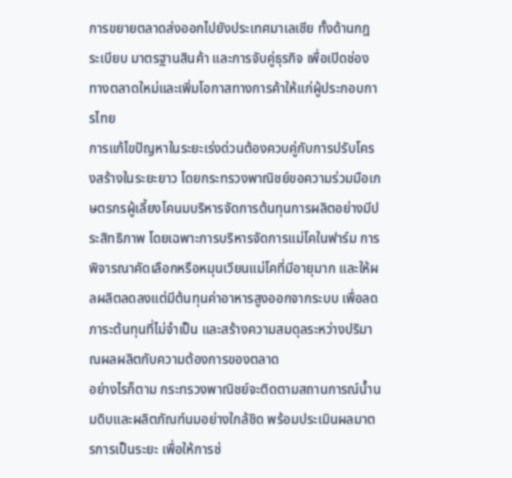การขยายตลาดส่งออกไปยังประเทศมาเลเซีย ทั้งด้านกฎระเบียบ มาตรฐานสินค้า และการจับคู่ธุรกิจ เพื่อเปิดช่องทางตลาดใหม่และเพิ่มโอกาสทางการค้าให้แก่ผู้ประกอบการไทย
การแก้ไขปัญหาในระยะเร่งด่วนต้องควบคู่กับการปรับโครงสร้างในระยะยาว โดยกระทรวงพาณิชย์ขอความร่วมมือเกษตรกรผู้เลี้ยงโคนมบริหารจัดการต้นทุนการผลิตอย่างมีประสิทธิภาพ โดยเฉพาะการบริหารจัดการแม่โคในฟาร์ม การพิจารณาคัดเลือกหรือหมุนเวียนแม่โคที่มีอายุมาก และให้ผลผลิตลดลงแต่มีต้นทุนค่าอาหารสูงออกจากระบบ เพื่อลดภาระต้นทุนที่ไม่จำเป็น และสร้างความสมดุลระหว่างปริมาณผลผลิตกับความต้องการของตลาด
อย่างไรก็ตาม กระทรวงพาณิชย์จะติดตามสถานการณ์น้ำนมดิบและผลิตภัณฑ์นมอย่างใกล้ชิด พร้อมประเมินผลมาตรการเป็นระยะ เพื่อให้การช่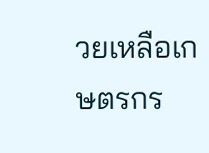วยเหลือเกษตรกร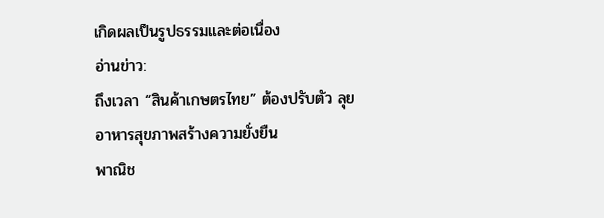เกิดผลเป็นรูปธรรมและต่อเนื่อง
อ่านข่าว:
ถึงเวลา “สินค้าเกษตรไทย” ต้องปรับตัว ลุยอาหารสุขภาพสร้างความยั่งยืน
พาณิช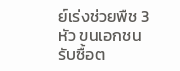ย์เร่งช่วยพืช 3 หัว ขนเอกชนรับซื้อต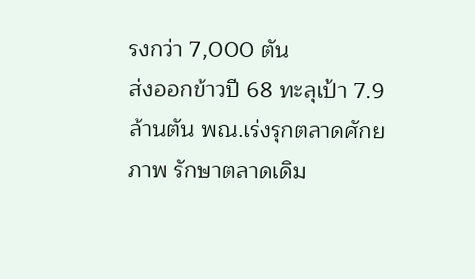รงกว่า 7,000 ตัน
ส่งออกข้าวปี 68 ทะลุเป้า 7.9 ล้านตัน พณ.เร่งรุกตลาดศักยภาพ รักษาตลาดเดิม